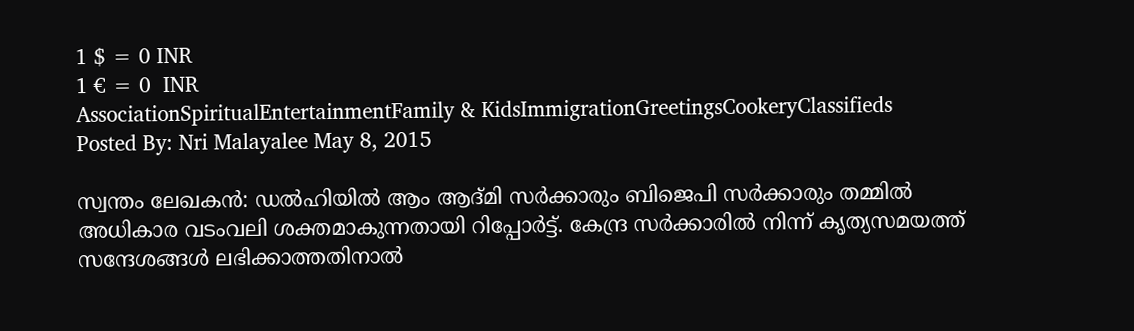1 $ = 0 INR
1 € = 0  INR
AssociationSpiritualEntertainmentFamily & KidsImmigrationGreetingsCookeryClassifieds
Posted By: Nri Malayalee May 8, 2015

സ്വന്തം ലേഖകന്‍: ഡല്‍ഹിയില്‍ ആം ആദ്മി സര്‍ക്കാരും ബിജെപി സര്‍ക്കാരും തമ്മില്‍ അധികാര വടംവലി ശക്തമാകുന്നതായി റിപ്പോര്‍ട്ട്. കേന്ദ്ര സര്‍ക്കാരില്‍ നിന്ന് കൃത്യസമയത്ത് സന്ദേശങ്ങള്‍ ലഭിക്കാത്തതിനാല്‍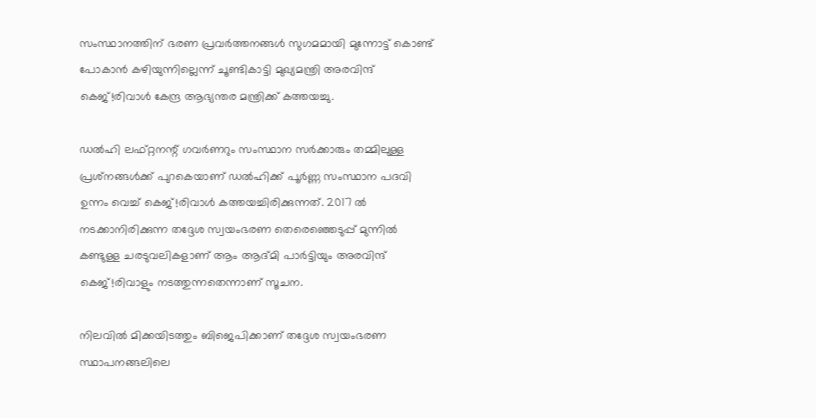സംസ്ഥാനത്തിന് ഭരണ പ്രവര്‍ത്തനങ്ങള്‍ സുഗമമായി മുന്നോട്ട് കൊണ്ട് പോകാന്‍ കഴിയുന്നില്ലെന്ന് ചൂണ്ടികാട്ടി മുഖ്യമന്ത്രി അരവിന്ദ് കെജ്!രിവാള്‍ കേന്ദ്ര ആഭ്യന്തര മന്ത്രിക്ക് കത്തയച്ചു.

ഡല്‍ഹി ലഫ്റ്റനന്റ് ഗവര്‍ണറും സംസ്ഥാന സര്‍ക്കാരും തമ്മിലുള്ള പ്രശ്‌നങ്ങള്‍ക്ക് പുറകെയാണ് ഡല്‍ഹിക്ക് പൂര്‍ണ്ണ സംസ്ഥാന പദവി ഉന്നം വെച്ച് കെജ്!രിവാള്‍ കത്തയച്ചിരിക്കുന്നത്. 2017 ല്‍ നടക്കാനിരിക്കുന്ന തദ്ദേശ സ്വയംഭരണ തെരെഞ്ഞെടുപ്പ് മുന്നില്‍ കണ്ടുള്ള ചരടുവലികളാണ് ആം ആദ്മി പാര്‍ട്ടിയും അരവിന്ദ് കെജ്!രിവാളും നടത്തുന്നതെന്നാണ് സൂചന.

നിലവില്‍ മിക്കയിടത്തും ബിജെപിക്കാണ് തദ്ദേശ സ്വയംഭരണ സ്ഥാപനങ്ങലിലെ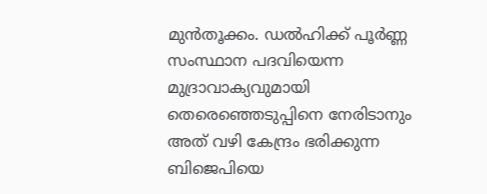മുന്‍തൂക്കം. ഡല്‍ഹിക്ക് പൂര്‍ണ്ണ സംസ്ഥാന പദവിയെന്ന മുദ്രാവാക്യവുമായി തെരെഞ്ഞെടുപ്പിനെ നേരിടാനും അത് വഴി കേന്ദ്രം ഭരിക്കുന്ന ബിജെപിയെ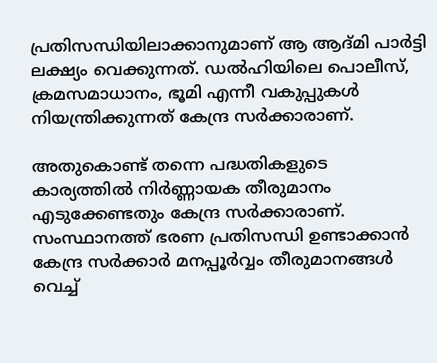പ്രതിസന്ധിയിലാക്കാനുമാണ് ആ ആദ്മി പാര്‍ട്ടി ലക്ഷ്യം വെക്കുന്നത്. ഡല്‍ഹിയിലെ പൊലീസ്, ക്രമസമാധാനം, ഭൂമി എന്നീ വകുപ്പുകള്‍ നിയന്ത്രിക്കുന്നത് കേന്ദ്ര സര്‍ക്കാരാണ്.

അതുകൊണ്ട് തന്നെ പദ്ധതികളുടെ കാര്യത്തില്‍ നിര്‍ണ്ണായക തീരുമാനം എടുക്കേണ്ടതും കേന്ദ്ര സര്‍ക്കാരാണ്. സംസ്ഥാനത്ത് ഭരണ പ്രതിസന്ധി ഉണ്ടാക്കാന്‍ കേന്ദ്ര സര്‍ക്കാര്‍ മനപ്പൂര്‍വ്വം തീരുമാനങ്ങള്‍ വെച്ച്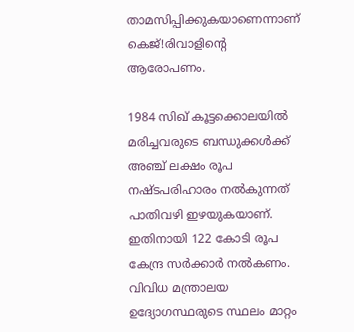താമസിപ്പിക്കുകയാണെന്നാണ് കെജ്!രിവാളിന്റെ ആരോപണം.

1984 സിഖ് കൂട്ടക്കൊലയില്‍ മരിച്ചവരുടെ ബന്ധുക്കള്‍ക്ക് അഞ്ച് ലക്ഷം രൂപ നഷ്ടപരിഹാരം നല്‍കുന്നത് പാതിവഴി ഇഴയുകയാണ്. ഇതിനായി 122 കോടി രൂപ കേന്ദ്ര സര്‍ക്കാര്‍ നല്‍കണം. വിവിധ മന്ത്രാലയ ഉദ്യോഗസ്ഥരുടെ സ്ഥലം മാറ്റം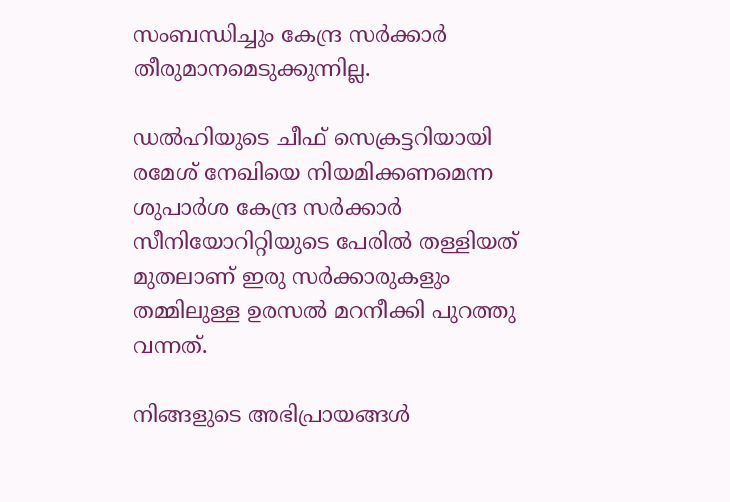സംബന്ധിച്ചും കേന്ദ്ര സര്‍ക്കാര്‍ തീരുമാനമെടുക്കുന്നില്ല.

ഡല്‍ഹിയുടെ ചീഫ് സെക്രട്ടറിയായി രമേശ് നേഖിയെ നിയമിക്കണമെന്ന ശുപാര്‍ശ കേന്ദ്ര സര്‍ക്കാര്‍ സീനിയോറിറ്റിയുടെ പേരില്‍ തള്ളിയത് മുതലാണ് ഇരു സര്‍ക്കാരുകളും തമ്മിലുള്ള ഉരസല്‍ മറനീക്കി പുറത്തു വന്നത്.

നിങ്ങളുടെ അഭിപ്രായങ്ങള്‍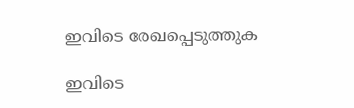ഇവിടെ രേഖപ്പെടുത്തുക

ഇവിടെ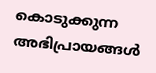കൊടുക്കുന്ന അഭിപ്രായങ്ങള്‍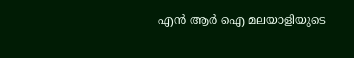എന്‍ ആര്‍ ഐ മലയാളിയുടെ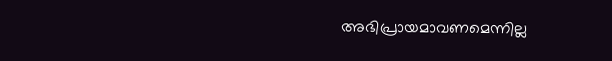അഭിപ്രായമാവണമെന്നില്ല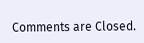Comments are Closed.